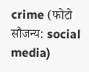crime (फोटो सौजन्य: social media)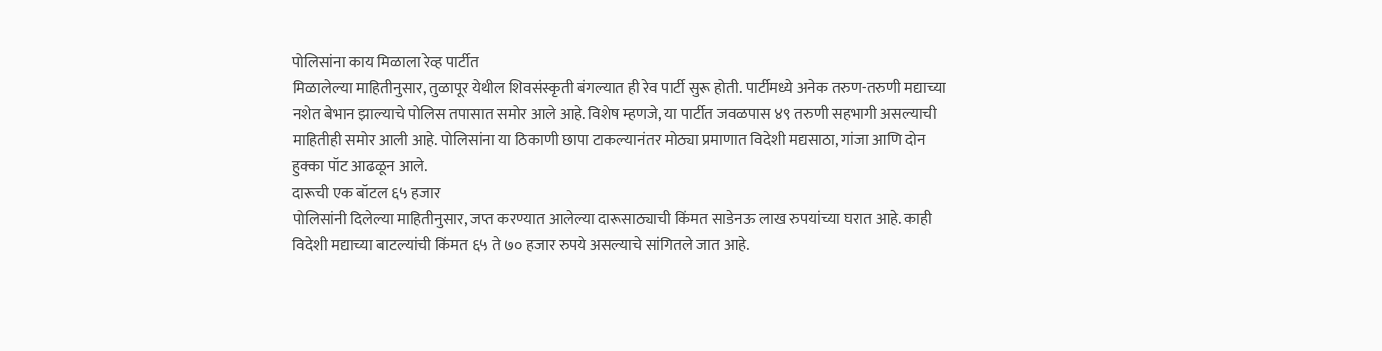पोलिसांना काय मिळाला रेव्ह पार्टीत
मिळालेल्या माहितीनुसार, तुळापूर येथील शिवसंस्कृती बंगल्यात ही रेव पार्टी सुरू होती. पार्टीमध्ये अनेक तरुण-तरुणी मद्याच्या नशेत बेभान झाल्याचे पोलिस तपासात समोर आले आहे. विशेष म्हणजे, या पार्टीत जवळपास ४९ तरुणी सहभागी असल्याची माहितीही समोर आली आहे. पोलिसांना या ठिकाणी छापा टाकल्यानंतर मोठ्या प्रमाणात विदेशी मद्यसाठा, गांजा आणि दोन हुक्का पॉट आढळून आले.
दारूची एक बॉटल ६५ हजार
पोलिसांनी दिलेल्या माहितीनुसार, जप्त करण्यात आलेल्या दारूसाठ्याची किंमत साडेनऊ लाख रुपयांच्या घरात आहे. काही विदेशी मद्याच्या बाटल्यांची किंमत ६५ ते ७० हजार रुपये असल्याचे सांगितले जात आहे.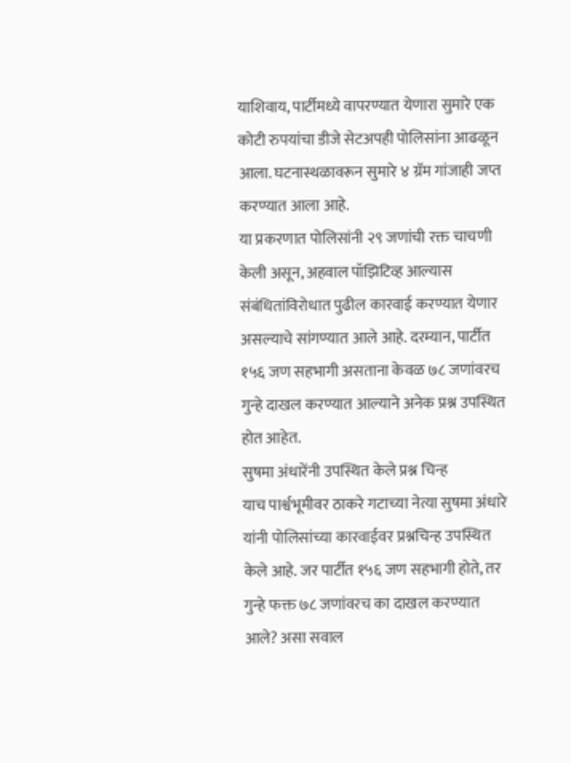याशिवाय, पार्टीमध्ये वापरण्यात येणारा सुमारे एक कोटी रुपयांचा डीजे सेटअपही पोलिसांना आढळून आला. घटनास्थळावरून सुमारे ४ ग्रॅम गांजाही जप्त करण्यात आला आहे.
या प्रकरणात पोलिसांनी २९ जणांची रक्त चाचणी केली असून, अहवाल पॉझिटिव्ह आल्यास संबंधितांविरोधात पुढील कारवाई करण्यात येणार असल्याचे सांगण्यात आले आहे. दरम्यान, पार्टीत १५६ जण सहभागी असताना केवळ ७८ जणांवरच गुन्हे दाखल करण्यात आल्याने अनेक प्रश्न उपस्थित होत आहेत.
सुषमा अंधारेंनी उपस्थित केले प्रश्न चिन्ह
याच पार्श्वभूमीवर ठाकरे गटाच्या नेत्या सुषमा अंधारे यांनी पोलिसांच्या कारवाईवर प्रश्नचिन्ह उपस्थित केले आहे. जर पार्टीत १५६ जण सहभागी होते, तर गुन्हे फक्त ७८ जणांवरच का दाखल करण्यात आले? असा सवाल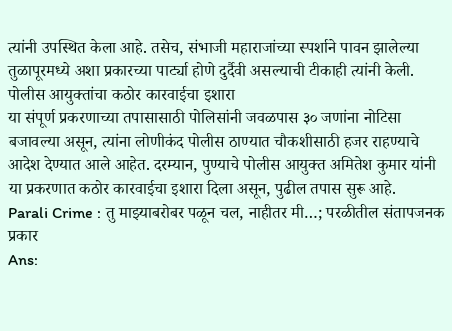त्यांनी उपस्थित केला आहे. तसेच, संभाजी महाराजांच्या स्पर्शाने पावन झालेल्या तुळापूरमध्ये अशा प्रकारच्या पार्ट्या होणे दुर्दैवी असल्याची टीकाही त्यांनी केली.
पोलीस आयुक्तांचा कठोर कारवाईचा इशारा
या संपूर्ण प्रकरणाच्या तपासासाठी पोलिसांनी जवळपास ३० जणांना नोटिसा बजावल्या असून, त्यांना लोणीकंद पोलीस ठाण्यात चौकशीसाठी हजर राहण्याचे आदेश देण्यात आले आहेत. दरम्यान, पुण्याचे पोलीस आयुक्त अमितेश कुमार यांनी या प्रकरणात कठोर कारवाईचा इशारा दिला असून, पुढील तपास सुरू आहे.
Parali Crime : तु माझ्याबरोबर पळून चल, नाहीतर मी…; परळीतील संतापजनक प्रकार
Ans: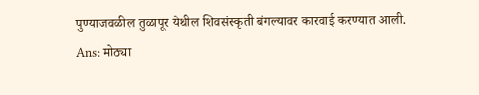पुण्याजवळील तुळापूर येथील शिवसंस्कृती बंगल्यावर कारवाई करण्यात आली.
Ans: मोठ्या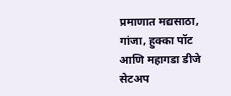प्रमाणात मद्यसाठा, गांजा, हुक्का पॉट आणि महागडा डीजे सेटअप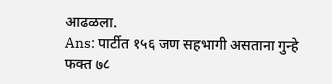आढळला.
Ans: पार्टीत १५६ जण सहभागी असताना गुन्हे फक्त ७८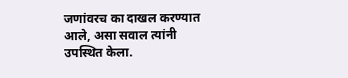जणांवरच का दाखल करण्यात आले, असा सवाल त्यांनी उपस्थित केला.